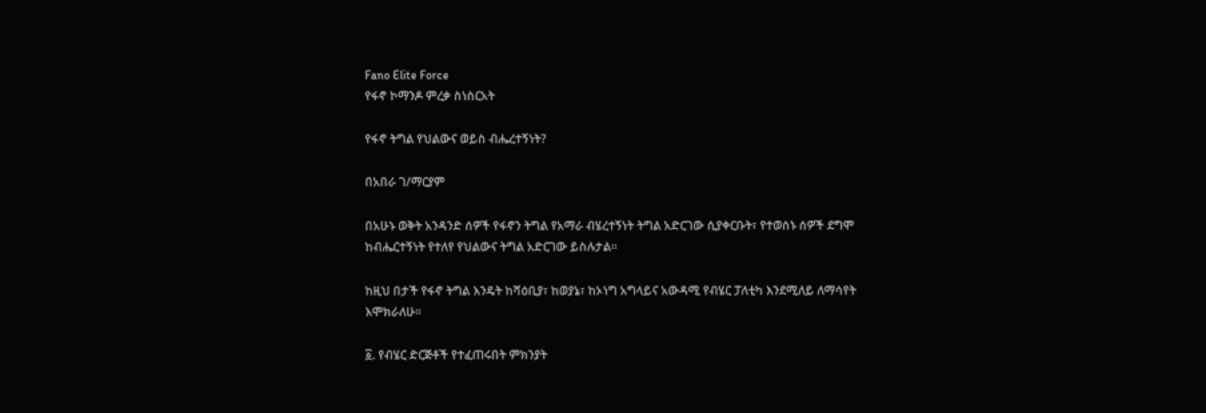Fano Elite Force
የፋኖ ኮማንዶ ምረቃ ስነስርአት

የፋኖ ትግል የህልውና ወይስ ብሔረተኝነት?

በአበራ ገ/ማርያም

በአሁኑ ወቅት አንዳንድ ሰዎች የፋኖን ትግል የአማራ ብሄረተኝነት ትግል አድርገው ሲያቀርቡት፣ የተወሰኑ ሰዎች ደግሞ ከብሔርተኝነት የተለየ የህልውና ትግል አድርገው ይስሉታል።

ከዚህ በታች የፋኖ ትግል እንዴት ከሻዕቢያ፣ ከወያኔ፣ ከኦነግ አግላይና አውዳሚ የብሄር ፓለቲካ እንደሚለይ ለማሳየት እሞክራለሁ።

፩. የብሄር ድርጅቶች የተፈጠሩበት ምክንያት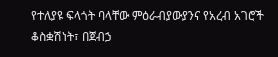የተለያዩ ፍላጎት ባላቸው ምዕራብያውያንና የአረብ አገሮች ቆስቋሽነት፣ በጀብኃ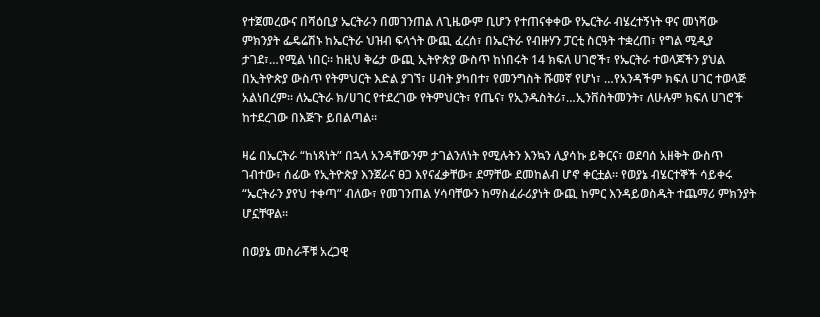የተጀመረውና በሻዕቢያ ኤርትራን በመገንጠል ለጊዜውም ቢሆን የተጠናቀቀው የኤርትራ ብሄረተኝነት ዋና መነሻው ምክንያት ፌዴሬሽኑ ከኤርትራ ህዝብ ፍላጎት ውጪ ፈረሰ፣ በኤርትራ የብዙሃን ፓርቲ ስርዓት ተቋረጠ፣ የግል ሚዲያ ታገደ፣…የሚል ነበር። ከዚህ ቅሬታ ውጪ ኢትዮጵያ ውስጥ ከነበሩት 14 ክፍለ ሀገሮች፣ የኤርትራ ተወላጆችን ያህል በኢትዮጵያ ውስጥ የትምህርት እድል ያገኘ፣ ሀብት ያካበተ፣ የመንግስት ሹመኛ የሆነ፣ …የአንዳችም ክፍለ ሀገር ተወላጅ አልነበረም። ለኤርትራ ክ/ሀገር የተደረገው የትምህርት፣ የጤና፣ የኢንዱስትሪ፣…ኢንቨስትመንት፣ ለሁሉም ክፍለ ሀገሮች ከተደረገው በእጅጉ ይበልጣል።

ዛሬ በኤርትራ “ከነጻነት” በኋላ አንዳቸውንም ታገልንለነት የሚሉትን እንኳን ሊያሳኩ ይቅርና፣ ወደባሰ አዘቅት ውስጥ ገብተው፣ ሰፊው የኢትዮጵያ እንጀራና ፀጋ እየናፈቃቸው፣ ደማቸው ደመከልብ ሆኖ ቀርቷል። የወያኔ ብሄርተኞች ሳይቀሩ “ኤርትራን ያየህ ተቀጣ” ብለው፣ የመገንጠል ሃሳባቸውን ከማስፈራሪያነት ውጪ ከምር እንዳይወስዱት ተጨማሪ ምክንያት ሆኗቸዋል።

በወያኔ መስራቾቹ አረጋዊ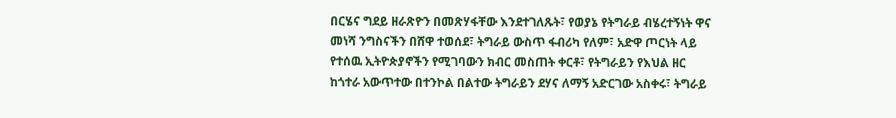በርሄና ግደይ ዘራጽዮን በመጽሃፋቸው እንደተገለጹት፣ የወያኔ የትግራይ ብሄረተኝነት ዋና መነሻ ንግስናችን በሸዋ ተወሰደ፣ ትግራይ ውስጥ ፋብሪካ የለም፣ አድዋ ጦርነት ላይ የተሰዉ ኢትዮጵያኖችን የሚገባውን ክብር መስጠት ቀርቶ፣ የትግራይን የእህል ዘር ከጎተራ አውጥተው በተንኮል በልተው ትግራይን ደሃና ለማኝ አድርገው አስቀሩ፣ ትግራይ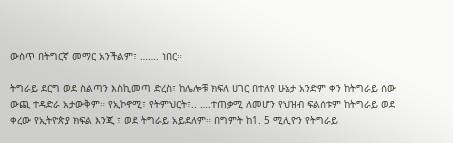ውስጥ በትግርኛ መማር አንችልም፣ ……. ነበር።

ትግራይ ደርግ ወደ ስልጣን እስኪመጣ ድረስ፣ ከሌሎቹ ክፍለ ሀገር በተለየ ሁኔታ አንድም ቀን ከትግራይ ሰው ውጪ ተዳድራ አታውቅም። የኢኮኖሚ፣ የትምህርት፣.. ….ተጠቃሚ ለመሆን የህዝብ ፍልሰቱም ከትግራይ ወደ ቀረው የኢትዮጵያ ክፍል እንጂ ፣ ወደ ትግራይ አይደለም። በግምት ከ1. 5 ሚሊዮን የትግራይ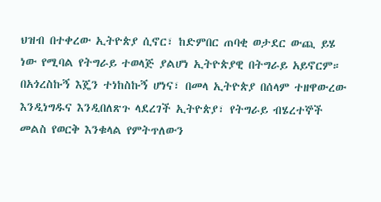ህዝብ በተቀረው ኢትዮጵያ ሲኖር፣ ከድምበር ጠባቂ ወታደር ውጪ ይሄ ነው የሚባል የትግራይ ተወላጅ ያልሆነ ኢትዮጵያዊ በትግራይ አይኖርም። በአጎረስኩኝ እጄን ተነከስኩኝ ሆነና፣ በመላ ኢትዮጵያ በሰላም ተዘዋውረው እንዲነግዱና እንዲበለጽጉ ላደረገች ኢትዮጵያ፣ የትግራይ ብሄረተኞች መልስ የወርቅ እንቁላል የምትጥለውን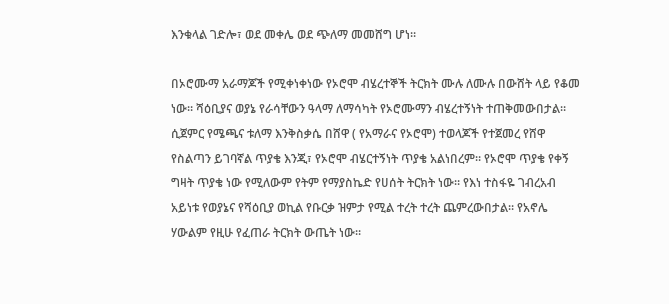እንቁላል ገድሎ፣ ወደ መቀሌ ወደ ጭለማ መመሸግ ሆነ።

በኦሮሙማ አራማጆች የሚቀነቀነው የኦሮሞ ብሄረተኞች ትርክት ሙሉ ለሙሉ በውሸት ላይ የቆመ ነው። ሻዕቢያና ወያኔ የራሳቸውን ዓላማ ለማሳካት የኦሮሙማን ብሄረተኝነት ተጠቅመውበታል። ሲጀምር የሜጫና ቱለማ እንቅስቃሴ በሸዋ ( የአማራና የኦሮሞ) ተወላጆች የተጀመረ የሸዋ የስልጣን ይገባኛል ጥያቄ እንጂ፣ የኦሮሞ ብሄርተኝነት ጥያቄ አልነበረም። የኦሮሞ ጥያቄ የቀኝ ግዛት ጥያቄ ነው የሚለውም የትም የማያስኬድ የሀሰት ትርክት ነው። የእነ ተስፋዬ ገብረአብ አይነቱ የወያኔና የሻዕቢያ ወኪል የቡርቃ ዝምታ የሚል ተረት ተረት ጨምረውበታል። የአኖሌ ሃውልም የዚሁ የፈጠራ ትርክት ውጤት ነው።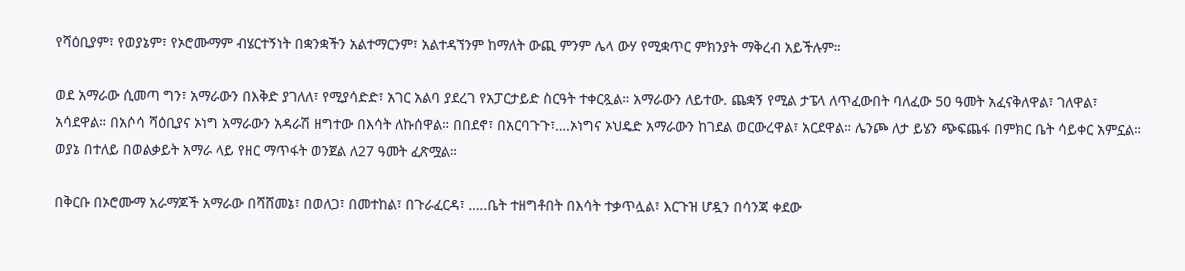የሻዕቢያም፣ የወያኔም፣ የኦሮሙማም ብሄርተኝነት በቋንቋችን አልተማርንም፣ አልተዳኘንም ከማለት ውጪ ምንም ሌላ ውሃ የሚቋጥር ምክንያት ማቅረብ አይችሉም።

ወደ አማራው ሲመጣ ግን፣ አማራውን በእቅድ ያገለለ፣ የሚያሳድድ፣ አገር አልባ ያደረገ የአፓርታይድ ስርዓት ተቀርጿል። አማራውን ለይተው. ጨቋኝ የሚል ታፔላ ለጥፈውበት ባለፈው 50 ዓመት አፈናቅለዋል፣ ገለዋል፣ አሳደዋል። በአሶሳ ሻዕቢያና ኦነግ አማራውን አዳራሽ ዘግተው በእሳት ለኩሰዋል። በበደኖ፣ በአርባጉጉ፣….ኦነግና ኦህዴድ አማራውን ከገደል ወርውረዋል፣ አርደዋል። ሌንጮ ለታ ይሄን ጭፍጨፋ በምክር ቤት ሳይቀር አምኗል። ወያኔ በተለይ በወልቃይት አማራ ላይ የዘር ማጥፋት ወንጀል ለ27 ዓመት ፈጽሟል።

በቅርቡ በኦሮሙማ አራማጆች አማራው በሻሸመኔ፣ በወለጋ፣ በመተከል፣ በጉራፈርዳ፣ …..ቤት ተዘግቶበት በእሳት ተቃጥሏል፣ እርጉዝ ሆዷን በሳንጃ ቀደው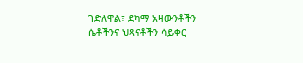ገድለዋል፣ ደካማ አዛውንቶችን ሴቶችንና ህጻናቶችን ሳይቀር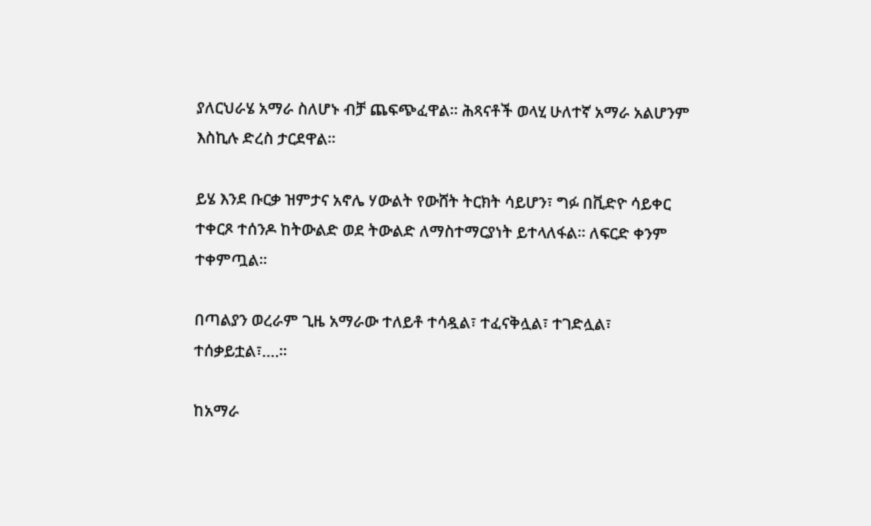ያለርህራሄ አማራ ስለሆኑ ብቻ ጨፍጭፈዋል። ሕጻናቶች ወላሂ ሁለተኛ አማራ አልሆንም እስኪሉ ድረስ ታርደዋል።

ይሄ እንደ ቡርቃ ዝምታና አኖሌ ሃውልት የውሸት ትርክት ሳይሆን፣ ግፉ በቪድዮ ሳይቀር ተቀርጾ ተሰንዶ ከትውልድ ወደ ትውልድ ለማስተማርያነት ይተላለፋል። ለፍርድ ቀንም ተቀምጧል።

በጣልያን ወረራም ጊዜ አማራው ተለይቶ ተሳዷል፣ ተፈናቅሏል፣ ተገድሏል፣ ተሰቃይቷል፣….።

ከአማራ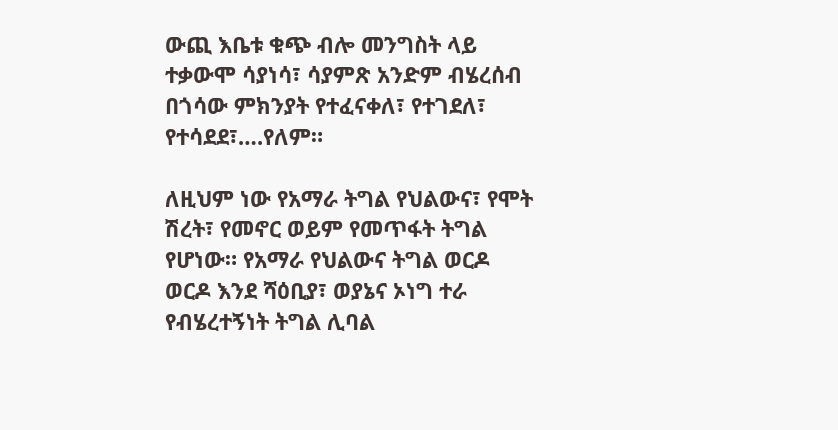ውጪ እቤቱ ቁጭ ብሎ መንግስት ላይ ተቃውሞ ሳያነሳ፣ ሳያምጽ አንድም ብሄረሰብ በጎሳው ምክንያት የተፈናቀለ፣ የተገደለ፣ የተሳደደ፣….የለም።

ለዚህም ነው የአማራ ትግል የህልውና፣ የሞት ሽረት፣ የመኖር ወይም የመጥፋት ትግል የሆነው። የአማራ የህልውና ትግል ወርዶ ወርዶ እንደ ሻዕቢያ፣ ወያኔና ኦነግ ተራ የብሄረተኝነት ትግል ሊባል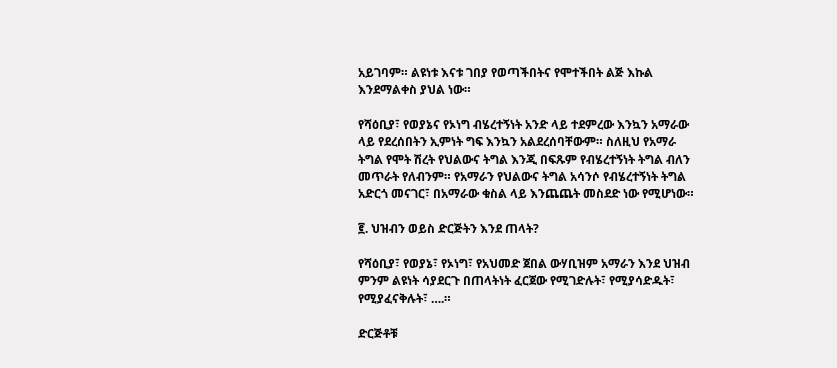አይገባም። ልዩነቱ እናቱ ገበያ የወጣችበትና የሞተችበት ልጅ እኩል እንደማልቀስ ያህል ነው።

የሻዕቢያ፣ የወያኔና የኦነግ ብሄረተኝነት አንድ ላይ ተደምረው እንኳን አማራው ላይ የደረሰበትን ኢምነት ግፍ እንኳን አልደረሰባቸውም። ስለዚህ የአማራ ትግል የሞት ሽረት የህልውና ትግል እንጂ በፍጹም የብሄረተኝነት ትግል ብለን መጥራት የለብንም። የአማራን የህልውና ትግል አሳንሶ የብሄረተኝነት ትግል አድርጎ መናገር፣ በአማራው ቁስል ላይ እንጨጨት መስደድ ነው የሚሆነው።

፪. ህዝብን ወይስ ድርጅትን እንደ ጠላት?

የሻዕቢያ፣ የወያኔ፣ የኦነግ፣ የአህመድ ጀበል ውሃቢዝም አማራን እንደ ህዝብ ምንም ልዩነት ሳያደርጉ በጠላትነት ፈርጀው የሚገድሉት፣ የሚያሳድዱት፣ የሚያፈናቅሉት፣ ….።

ድርጅቶቹ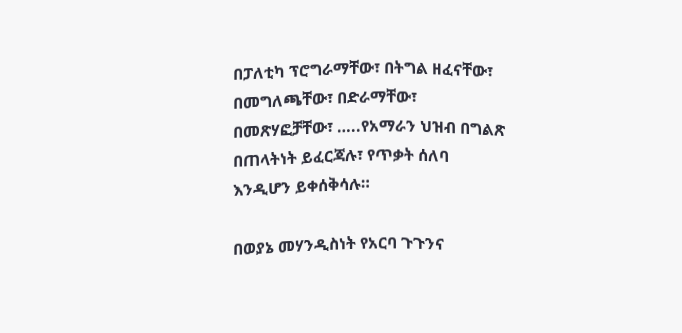በፓለቲካ ፕሮግራማቸው፣ በትግል ዘፈናቸው፣ በመግለጫቸው፣ በድራማቸው፣ በመጽሃፎቻቸው፣ …..የአማራን ህዝብ በግልጽ በጠላትነት ይፈርጃሉ፣ የጥቃት ሰለባ እንዲሆን ይቀሰቅሳሉ።

በወያኔ መሃንዲስነት የአርባ ጉጉንና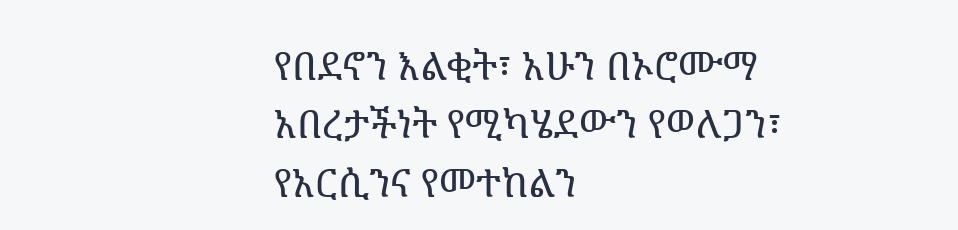የበደኖን እልቂት፣ አሁን በኦሮሙማ አበረታችነት የሚካሄደውን የወለጋን፣ የአርሲንና የመተከልን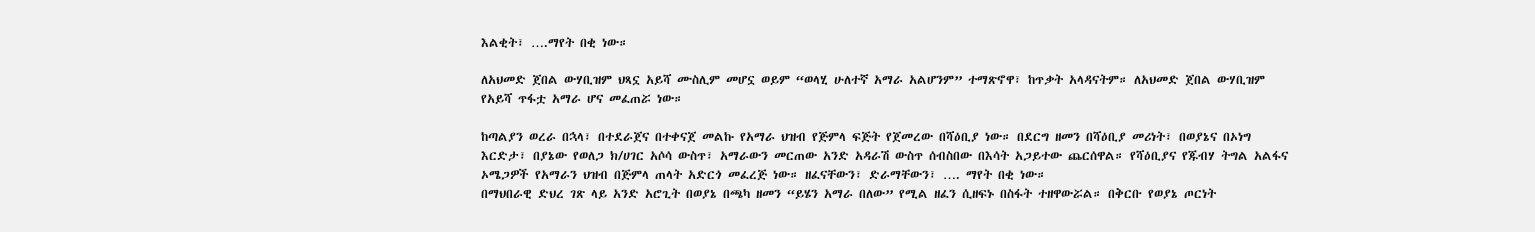እልቂት፣ ….ማየት በቂ ነው።

ለአህመድ ጀበል ውሃቢዝም ህጻኗ አይሻ ሙስሊም መሆኗ ወይም “ወላሂ ሁለተኛ አማራ አልሆንም” ተማጽኖዋ፣ ከጥቃት አላዳናትም። ለአህመድ ጀበል ውሃቢዝም የአይሻ ጥፋቷ አማራ ሆና መፈጠሯ ነው።

ከጣልያን ወረራ በኋላ፣ በተደራጀና በተቀናጀ መልኩ የአማራ ህዝብ የጅምላ ፍጅት የጀመረው በሻዕቢያ ነው። በደርግ ዘመን በሻዕቢያ መሪነት፣ በወያኔና በኦነግ እርድታ፣ በያኔው የወለጋ ክ/ሀገር አሶሳ ውስጥ፣ አማራውን መርጠው አንድ አዳራሽ ውስጥ ሰብስበው በእሳት አጋይተው ጨርሰዋል። የሻዕቢያና የጁብሃ ትግል አልፋና ኦሜጋዎች የአማራን ህዝብ በጅምላ ጠላት አድርጎ መፈረጅ ነው። ዘፈናቸውን፣ ድራማቸውን፣ …. ማየት በቂ ነው።
በማህበራዊ ድህረ ገጽ ላይ አንድ አሮጊት በወያኔ በጫካ ዘመን “ይሄን አማራ በለው” የሚል ዘፈን ሲዘፍኑ በስፋት ተዘዋውሯል። በቅርቡ የወያኔ ጦርነት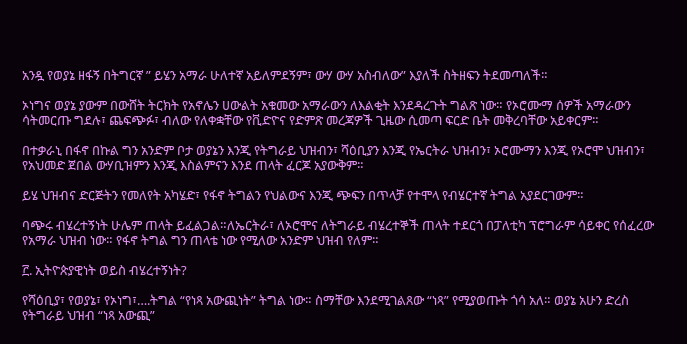አንዷ የወያኔ ዘፋኝ በትግርኛ ” ይሄን አማራ ሁለተኛ አይለምደኝም፣ ውሃ ውሃ አስብለው” እያለች ስትዘፍን ትደመጣለች።

ኦነግና ወያኔ ያውም በውሸት ትርክት የአኖሌን ሀውልት አቁመው አማራውን ለእልቂት እንደዳረጉት ግልጽ ነው። የኦሮሙማ ሰዎች አማራውን ሳትመርጡ ግደሉ፣ ጨፍጭፉ፣ ብለው የለቀቋቸው የቪድዮና የድምጽ መረጃዎች ጊዜው ሲመጣ ፍርድ ቤት መቅረባቸው አይቀርም።

በተቃራኒ በፋኖ በኩል ግን አንድም ቦታ ወያኔን እንጂ የትግራይ ህዝብን፣ ሻዕቢያን እንጂ የኤርትራ ህዝብን፣ ኦሮሙማን እንጂ የኦሮሞ ህዝብን፣ የአህመድ ጀበል ውሃቢዝምን እንጂ እስልምናን እንደ ጠላት ፈርጆ አያውቅም።

ይሄ ህዝብና ድርጅትን የመለየት አካሄድ፣ የፋኖ ትግልን የህልውና እንጂ ጭፍን በጥላቻ የተሞላ የብሄርተኛ ትግል አያደርገውም።

ባጭሩ ብሄረተኝነት ሁሌም ጠላት ይፈልጋል።ለኤርትራ፣ ለኦሮሞና ለትግራይ ብሄረተኞች ጠላት ተደርጎ በፓለቲካ ፕሮግራም ሳይቀር የሰፈረው የአማራ ህዝብ ነው። የፋኖ ትግል ግን ጠላቴ ነው የሚለው አንድም ህዝብ የለም።

፫. ኢትዮጵያዊነት ወይስ ብሄረተኝነት?

የሻዕቢያ፣ የወያኔ፣ የኦነግ፣….ትግል “የነጻ አውጪነት” ትግል ነው። ስማቸው እንደሚገልጸው “ነጻ” የሚያወጡት ጎሳ አለ። ወያኔ አሁን ድረስ የትግራይ ህዝብ “ነጻ አውጪ”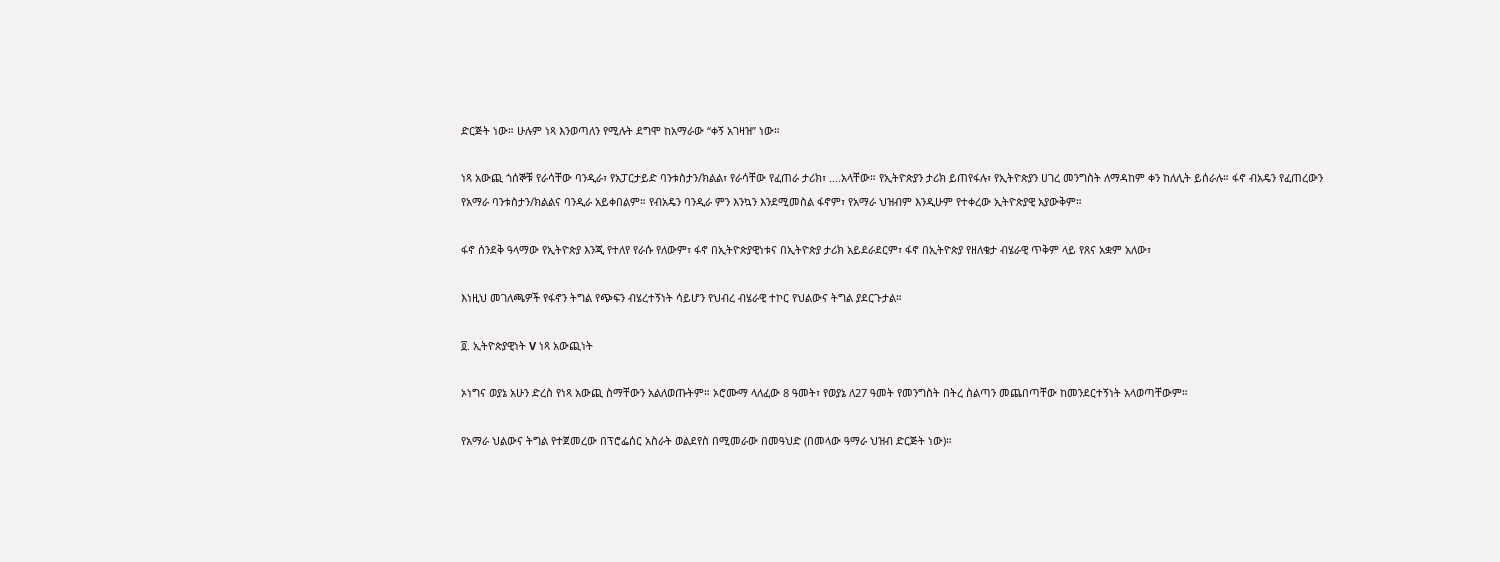ድርጅት ነው። ሁሉም ነጻ እንወጣለን የሚሉት ደግሞ ከአማራው “ቀኝ አገዛዝ” ነው።

ነጻ አውጪ ጎሰኞቹ የራሳቸው ባንዲራ፣ የአፓርታይድ ባንቱስታን/ክልል፣ የራሳቸው የፈጠራ ታሪክ፣ ….አላቸው። የኢትዮጵያን ታሪክ ይጠየፋሉ፣ የኢትዮጵያን ሀገረ መንግስት ለማዳከም ቀን ከለሊት ይሰራሉ። ፋኖ ብአዴን የፈጠረውን የአማራ ባንቱስታን/ክልልና ባንዲራ አይቀበልም። የብአዴን ባንዲራ ምን እንኳን እንደሚመስል ፋኖም፣ የአማራ ህዝብም እንዲሁም የተቀረው ኢትዮጵያዊ አያውቅም።

ፋኖ ሰንደቅ ዓላማው የኢትዮጵያ እንጂ የተለየ የራሱ የለውም፣ ፋኖ በኢትዮጵያዊነቱና በኢትዮጵያ ታሪክ አይደራደርም፣ ፋኖ በኢትዮጵያ የዘለቄታ ብሄራዊ ጥቅም ላይ የጸና አቋም አለው፣

እነዚህ መገለጫዎች የፋኖን ትግል የጭፍን ብሄረተኝነት ሳይሆን የህብረ ብሄራዊ ተኮር የህልውና ትግል ያደርጉታል።

፬. ኢትዮጵያዊነት V ነጻ አውጪነት

ኦነግና ወያኔ አሁን ድረስ የነጻ አውጪ ስማቸውን አልለወጡትም። ኦሮሙማ ላለፈው 8 ዓመት፣ የወያኔ ለ27 ዓመት የመንግስት በትረ ስልጣን መጨበጣቸው ከመንደርተኝነት አላወጣቸውም።

የአማራ ህልውና ትግል የተጀመረው በፕሮፌሰር አስራት ወልደየስ በሚመራው በመዓህድ (በመላው ዓማራ ህዝብ ድርጅት ነው)።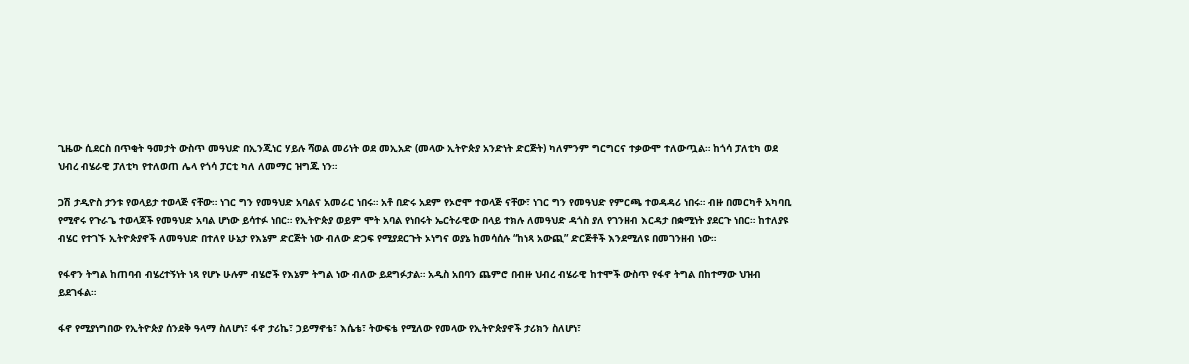ጊዜው ሲደርስ በጥቂት ዓመታት ውስጥ መዓህድ በኢንጂነር ሃይሉ ሻወል መሪነት ወደ መኢአድ (መላው ኢትዮጵያ አንድነት ድርጅት) ካለምንም ግርግርና ተቃውሞ ተለውጧል። ከጎሳ ፓለቲካ ወደ ህብረ ብሄራዊ ፓለቲካ የተለወጠ ሌላ የጎሳ ፓርቲ ካለ ለመማር ዝግጁ ነን።

ጋሽ ታዲዮስ ታንቱ የወላይታ ተወላጅ ናቸው። ነገር ግን የመዓህድ አባልና አመራር ነበሩ። አቶ በድሩ አደም የኦሮሞ ተወላጅ ናቸው፣ ነገር ግን የመዓህድ የምርጫ ተወዳዳሪ ነበሩ። ብዙ በመርካቶ አካባቢ የሚኖሩ የጉራጌ ተወላጆች የመዓህድ አባል ሆነው ይሳተፉ ነበር። የኢትዮጵያ ወይም ሞት አባል የነበሩት ኤርትራዊው በላይ ተክሉ ለመዓህድ ዳጎስ ያለ የገንዘብ እርዳታ በቋሚነት ያደርጉ ነበር። ከተለያዩ ብሄር የተገኙ ኢትዮጵያኖች ለመዓህድ በተለየ ሁኔታ የእኔም ድርጅት ነው ብለው ድጋፍ የሚያደርጉት ኦነግና ወያኔ ከመሳሰሉ “ከነጻ አውጪ” ድርጅቶች እንደሚለዩ በመገንዘብ ነው።

የፋኖን ትግል ከጠባብ ብሄረተኝነት ነጻ የሆኑ ሁሉም ብሄሮች የእኔም ትግል ነው ብለው ይደግፉታል። አዲስ አበባን ጨምሮ በብዙ ህብረ ብሄራዊ ከተሞች ውስጥ የፋኖ ትግል በከተማው ህዝብ ይደገፋል።

ፋኖ የሚያነግበው የኢትዮጵያ ሰንደቅ ዓላማ ስለሆነ፣ ፋኖ ታሪኬ፣ ኃይማኖቴ፣ እሴቴ፣ ትውፍቴ የሚለው የመላው የኢትዮጵያኖች ታሪክን ስለሆነ፣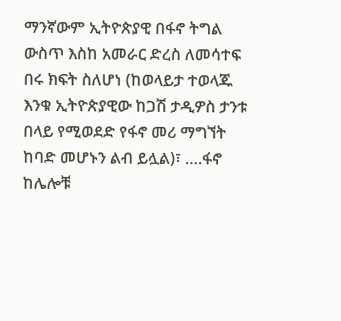ማንኛውም ኢትዮጵያዊ በፋኖ ትግል ውስጥ እስከ አመራር ድረስ ለመሳተፍ በሩ ክፍት ስለሆነ (ከወላይታ ተወላጁ እንቁ ኢትዮጵያዊው ከጋሽ ታዲዎስ ታንቱ በላይ የሚወደድ የፋኖ መሪ ማግኘት ከባድ መሆኑን ልብ ይሏል)፣ ….ፋኖ ከሌሎቹ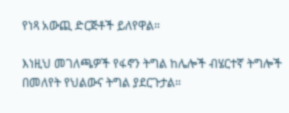የነጻ አውጪ ድርጅቶች ይለየዋል።

እነዚህ መገለጫዎች የፋኖን ትግል ከሌሎች ብሄርተኛ ትግሎች በመለየት የህልውና ትግል ያደርጉታል።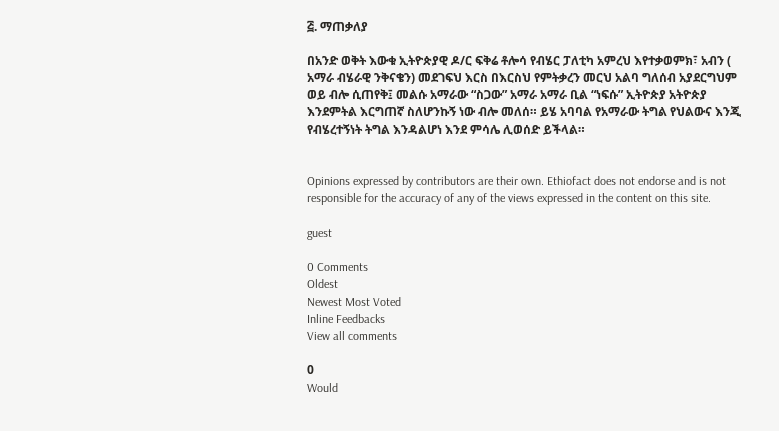፭. ማጠቃለያ

በአንድ ወቅት እውቁ ኢትዮጵያዊ ዶ/ር ፍቅሬ ቶሎሳ የብሄር ፓለቲካ አምረህ እየተቃወምክ፣ አብን ( አማራ ብሄራዊ ንቅናቄን) መደገፍህ እርስ በእርስህ የምትቃረን መርህ አልባ ግለሰብ አያደርግህም ወይ ብሎ ሲጠየቅ፤ መልሱ አማራው “ስጋው” አማራ አማራ ቢል “ነፍሱ” ኢትዮጵያ አትዮጵያ እንደምትል እርግጠኛ ስለሆንኩኝ ነው ብሎ መለሰ። ይሄ አባባል የአማራው ትግል የህልውና እንጂ የብሄረተኝነት ትግል እንዳልሆነ እንደ ምሳሌ ሊወሰድ ይችላል።


Opinions expressed by contributors are their own. Ethiofact does not endorse and is not responsible for the accuracy of any of the views expressed in the content on this site.

guest

0 Comments
Oldest
Newest Most Voted
Inline Feedbacks
View all comments

0
Would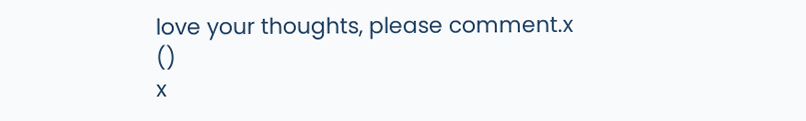love your thoughts, please comment.x
()
x